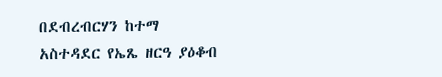በደብረብርሃን ከተማ አስተዳደር የኤጼ ዘርዓ ያዕቆብ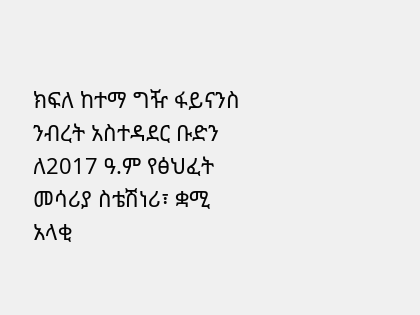ክፍለ ከተማ ግዥ ፋይናንስ ንብረት አስተዳደር ቡድን ለ2017 ዓ.ም የፅህፈት መሳሪያ ስቴሽነሪ፣ ቋሚ አላቂ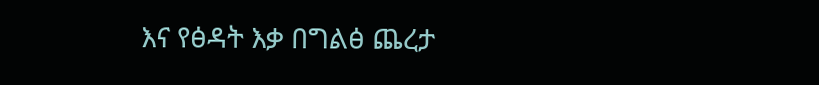እና የፅዳት እቃ በግልፅ ጨረታ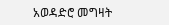አወዳድሮ መግዛት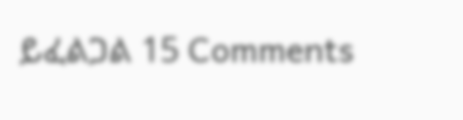ይፈልጋል 15 Comments